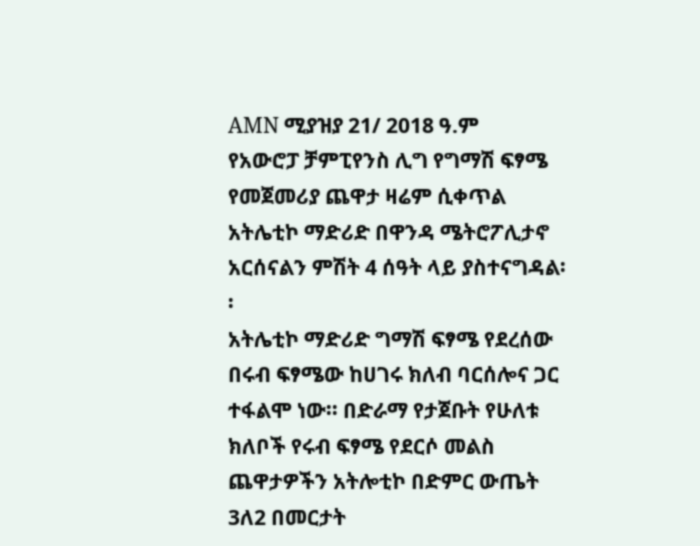AMN ሚያዝያ 21/ 2018 ዓ.ም
የአውሮፓ ቻምፒየንስ ሊግ የግማሽ ፍፃሜ የመጀመሪያ ጨዋታ ዛሬም ሲቀጥል አትሌቲኮ ማድሪድ በዋንዳ ሜትሮፖሊታኖ አርሰናልን ምሽት 4 ሰዓት ላይ ያስተናግዳል፡፡
አትሌቲኮ ማድሪድ ግማሽ ፍፃሜ የደረሰው በሩብ ፍፃሜው ከሀገሩ ክለብ ባርሰሎና ጋር ተፋልሞ ነው፡፡ በድራማ የታጀቡት የሁለቱ ክለቦች የሩብ ፍፃሜ የደርሶ መልስ ጨዋታዎችን አትሎቲኮ በድምር ውጤት 3ለ2 በመርታት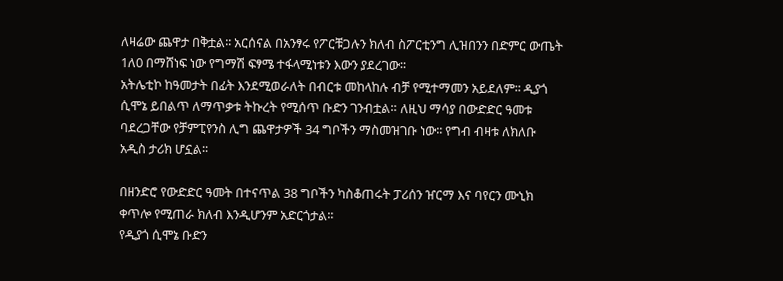ለዛሬው ጨዋታ በቅቷል፡፡ አርሰናል በአንፃሩ የፖርቹጋሉን ክለብ ስፖርቲንግ ሊዝበንን በድምር ውጤት 1ለ0 በማሸነፍ ነው የግማሽ ፍፃሜ ተፋላሚነቱን እውን ያደረገው፡፡
አትሌቲኮ ከዓመታት በፊት እንደሚወራለት በብርቱ መከላከሉ ብቻ የሚተማመን አይደለም፡፡ ዲያጎ ሲሞኔ ይበልጥ ለማጥቃቱ ትኩረት የሚሰጥ ቡድን ገንብቷል። ለዚህ ማሳያ በውድድር ዓመቱ ባደረጋቸው የቻምፒየንስ ሊግ ጨዋታዎች 34 ግቦችን ማስመዝገቡ ነው፡፡ የግብ ብዛቱ ለክለቡ አዲስ ታሪክ ሆኗል፡፡

በዘንድሮ የውድድር ዓመት በተናጥል 38 ግቦችን ካስቆጠሩት ፓሪሰን ዠርማ እና ባየርን ሙኒክ ቀጥሎ የሚጠራ ክለብ እንዲሆንም አድርጎታል፡፡
የዲያጎ ሲሞኔ ቡድን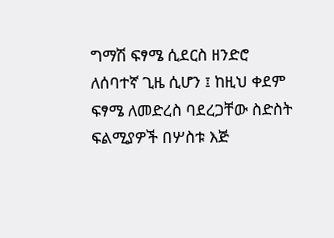ግማሽ ፍፃሜ ሲደርስ ዘንድሮ ለሰባተኛ ጊዜ ሲሆን ፤ ከዚህ ቀደም ፍፃሜ ለመድረስ ባደረጋቸው ስድስት ፍልሚያዎች በሦስቱ እጅ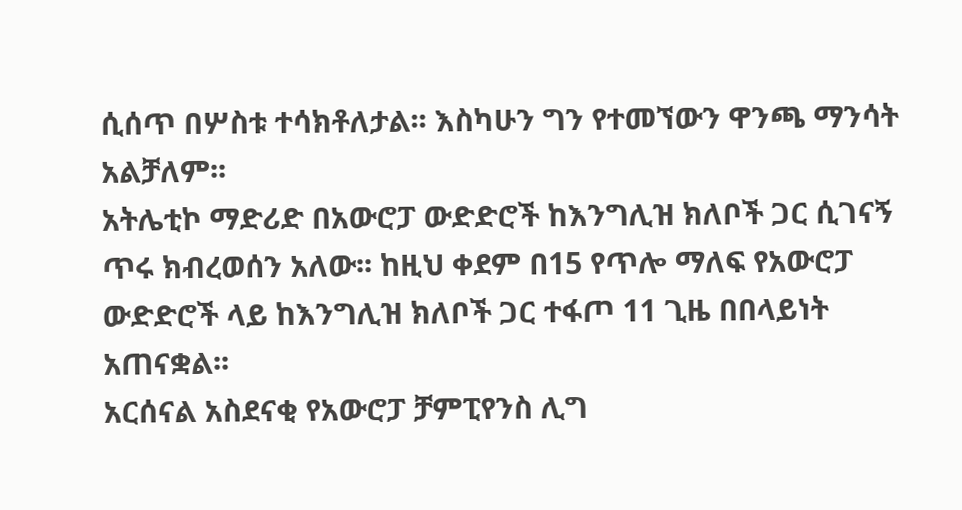ሲሰጥ በሦስቱ ተሳክቶለታል፡፡ እስካሁን ግን የተመኘውን ዋንጫ ማንሳት አልቻለም፡፡
አትሌቲኮ ማድሪድ በአውሮፓ ውድድሮች ከእንግሊዝ ክለቦች ጋር ሲገናኝ ጥሩ ክብረወሰን አለው፡፡ ከዚህ ቀደም በ15 የጥሎ ማለፍ የአውሮፓ ውድድሮች ላይ ከእንግሊዝ ክለቦች ጋር ተፋጦ 11 ጊዜ በበላይነት አጠናቋል፡፡
አርሰናል አስደናቂ የአውሮፓ ቻምፒየንስ ሊግ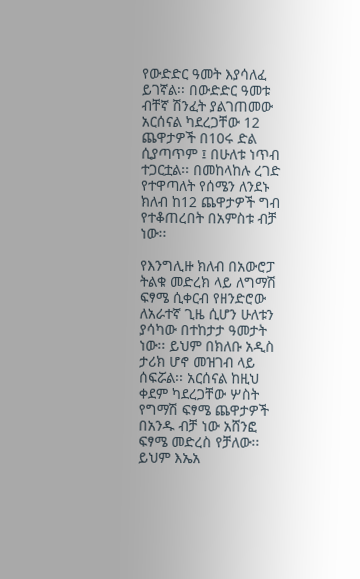የውድድር ዓመት እያሳለፈ ይገኛል፡፡ በውድድር ዓመቱ ብቸኛ ሽንፈት ያልገጠመው አርሰናል ካደረጋቸው 12 ጨዋታዎች በ10ሩ ድል ሲያጣጥም ፤ በሁለቱ ነጥብ ተጋርቷል፡፡ በመከላከሉ ረገድ የተዋጣለት የሰሜን ለንደኑ ክለብ ከ12 ጨዋታዎች ግብ የተቆጠረበት በአምስቱ ብቻ ነው፡፡

የእንግሊዙ ክለብ በአውሮፓ ትልቁ መድረክ ላይ ለግማሽ ፍፃሜ ሲቀርብ የዘንድሮው ለአራተኛ ጊዜ ሲሆን ሁለቱን ያሳካው በተከታታ ዓመታት ነው፡፡ ይህም በክለቡ አዲስ ታሪክ ሆኖ መዝገብ ላይ ሰፍሯል፡፡ አርሰናል ከዚህ ቀደም ካደረጋቸው ሦስት የግማሽ ፍፃሜ ጨዋታዎች በአንዱ ብቻ ነው አሸንፎ ፍፃሜ መድረስ የቻለው፡፡ ይህም እኤአ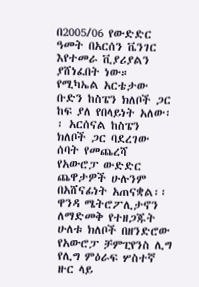በ2005/06 የውድድር ዓመት በአርሰን ቬንገር እየተመራ ቪያሪያልን ያሸነፈበት ነው።
የሚካኤል አርቴታው ቡድን ከስፔን ክለቦች ጋር ከፍ ያለ የበላይነት አለው፡፡ አርሰናል ከስፔን ክለቦች ጋር ባደረገው ሰባት የመጨረሻ የአውሮፓ ውድድር ጨዋታዎች ሁሉንም በአሸናፊነት አጠናቋል፡፡
ዋንዳ ሜትሮፖሊታኖን ለማድመቅ የተዘጋጁት ሁለቱ ክለቦች በዘንድሮው የአውሮፓ ቻምፒየንስ ሊግ የሊግ ምዕራፍ ሦስተኛ ዙር ላይ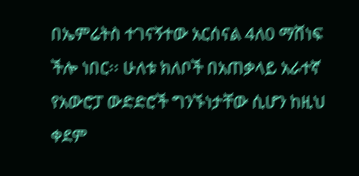በኤምሬትስ ተገናኝተው አርሰናል 4ለ0 ማሸነፍ ችሎ ነበር፡፡ ሁለቱ ክለቦች በአጠቃላይ አራተኛ የአውሮፓ ውድድሮች ግንኙነታቸው ሲሆን ከዚህ ቀደም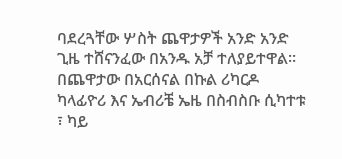ባደረጓቸው ሦስት ጨዋታዎች አንድ አንድ ጊዜ ተሸናንፈው በአንዱ አቻ ተለያይተዋል፡፡
በጨዋታው በአርሰናል በኩል ሪካርዶ ካላፊዮሪ እና ኤብሪቼ ኤዜ በስብስቡ ሲካተቱ ፣ ካይ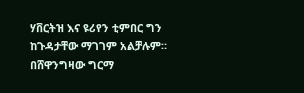ሃቨርትዝ እና ዩሪየን ቲምበር ግን ከጉዳታቸው ማገገም አልቻሉም።
በሸዋንግዛው ግርማ